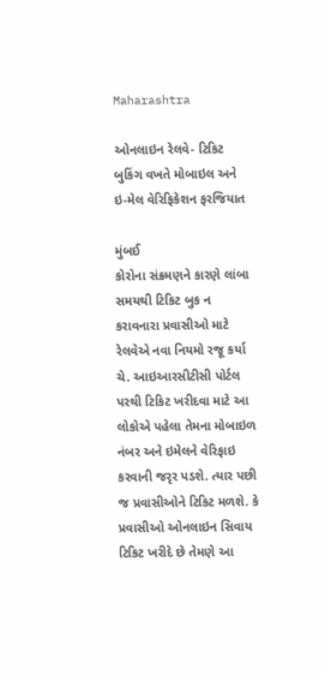Maharashtra

ઓનલાઇન રેલવે- ટિકિટ બુકિંગ વખતે મોબાઇલ અને ઇ-મેલ વેરિફિકેશન ફરજિયાત

મુંબઈ
કોરોના સંક્રમણને કારણે લાંબા સમયથી ટિકિટ બુક ન કરાવનારા પ્રવાસીઓ માટે રેલવેએ નવા નિયમો રજૂ કર્યા ચે. આઇઆરસીટીસી પોર્ટલ પરથી ટિકિટ ખરીદવા માટે આ લોકોએ પહેલા તેમના મોબાઇળ નંબર અને ઇમેલને વેરિફાઇ કરવાની જરૃર પડશે. ત્યાર પછી જ પ્રવાસીઓને ટિકિટ મળશે. કે પ્રવાસીઓ ઓનલાઇન સિવાય ટિકિટ ખરીદે છે તેમણે આ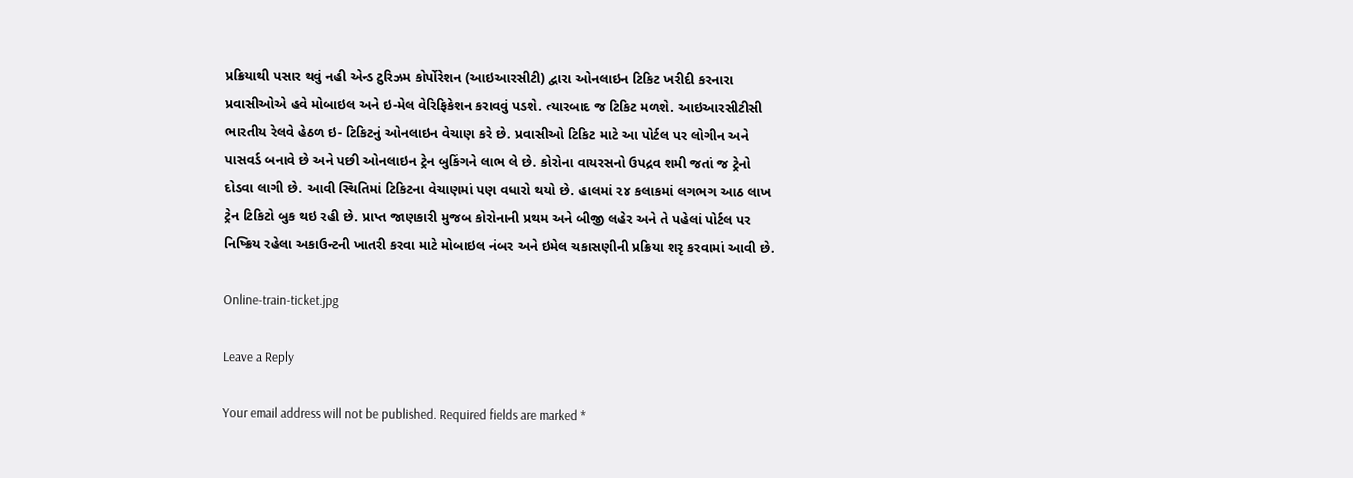પ્રક્રિયાથી પસાર થવું નહી એન્ડ ટુરિઝમ કોર્પોરેશન (આઇઆરસીટી) દ્વારા ઓનલાઇન ટિકિટ ખરીદી કરનારા પ્રવાસીઓએ હવે મોબાઇલ અને ઇ-મેલ વેરિફિકેશન કરાવવું પડશે. ત્યારબાદ જ ટિકિટ મળશે. આઇઆરસીટીસી ભારતીય રેલવે હેઠળ ઇ- ટિકિટનું ઓનલાઇન વેચાણ કરે છે. પ્રવાસીઓ ટિકિટ માટે આ પોર્ટલ પર લોગીન અને પાસવર્ડ બનાવે છે અને પછી ઓનલાઇન ટ્રેન બુકિંગને લાભ લે છે. કોરોના વાયરસનો ઉપદ્રવ શમી જતાં જ ટ્રેનો દોડવા લાગી છે. આવી સ્થિતિમાં ટિકિટના વેચાણમાં પણ વધારો થયો છે. હાલમાં ૨૪ કલાકમાં લગભગ આઠ લાખ ટ્રેન ટિકિટો બુક થઇ રહી છે. પ્રાપ્ત જાણકારી મુજબ કોરોનાની પ્રથમ અને બીજી લહેર અને તે પહેલાં પોર્ટલ પર નિષ્ક્રિય રહેલા અકાઉન્ટની ખાતરી કરવા માટે મોબાઇલ નંબર અને ઇમેલ ચકાસણીની પ્રક્રિયા શરૃ કરવામાં આવી છે.

Online-train-ticket.jpg

Leave a Reply

Your email address will not be published. Required fields are marked *